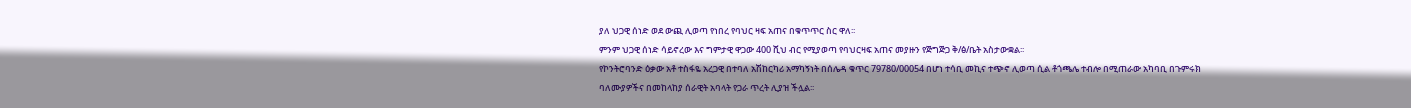ያለ ህጋዊ ሰነድ ወደ ውጪ ሊወጣ የነበረ የባህር ዛፍ አጠና በቁጥጥር ስር ዋለ፡፡
ምንም ህጋዊ ሰነድ ሳይኖረው እና ግምታዊ ዋጋው 400 ሺህ ብር የሚያወጣ የባህርዛፍ አጠና መያዙን የጅግጅጋ ቅ/ፅ/ቤት አስታውቋል፡፡
የኮንትሮባንድ ዕቃው አቶ ተስፋዬ አረጋዊ በተባለ አሽከርካሪ አማካኝነት በሰሌዳ ቁጥር 79780/00054 በሆነ ተሳቢ መኪና ተጭኖ ሊወጣ ሲል ቶጎጫሌ ተብሎ በሚጠራው አካባቢ በጉምሩክ ባለሙያዎችና በመከላከያ ሰራዊት አባላት የጋራ ጥረት ሊያዝ ችሏል፡፡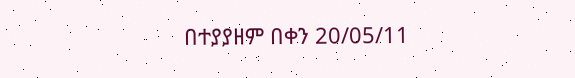በተያያዘም በቀን 20/05/11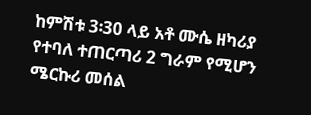ከምሽቱ 3፡30 ላይ አቶ ሙሴ ዘካሪያ የተባለ ተጠርጣሪ 2 ግራም የሚሆን ሜርኩሪ መሰል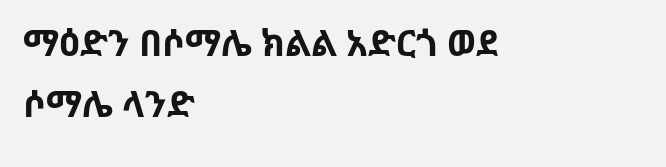ማዕድን በሶማሌ ክልል አድርጎ ወደ ሶማሌ ላንድ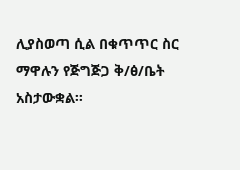ሊያስወጣ ሲል በቁጥጥር ስር ማዋሉን የጅግጅጋ ቅ/ፅ/ቤት አስታውቋል፡፡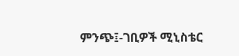ምንጭ፤-ገቢዎች ሚኒስቴር